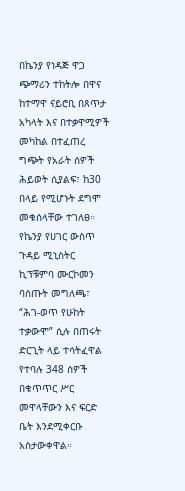በኬንያ የነዳጅ ዋጋ ጭማሪን ተከትሎ በዋና ከተማዋ ናይሮቢ በጸጥታ አካላት እና በተቃዋሚዎች መካከል በተፈጠረ ግጭት የአራት ሰዎች ሕይወት ሲያልፍ፣ ከ30 በላይ የሚሆኑት ደግሞ መቁሰላቸው ተገለፀ።
የኬንያ የሀገር ውስጥ ጉዳይ ሚኒስትር ኪፕቹምባ ሙርኮመን ባሰጡት መግለጫ፣ “ሕገ-ወጥ የሁከት ተቃውሞ” ሲሉ በጠሩት ድርጊት ላይ ተሳትፈዋል የተባሉ 348 ሰዎች በቁጥጥር ሥር መዋላቸውን እና ፍርድ ቤት እንደሚቀርቡ አስታውቀዋል።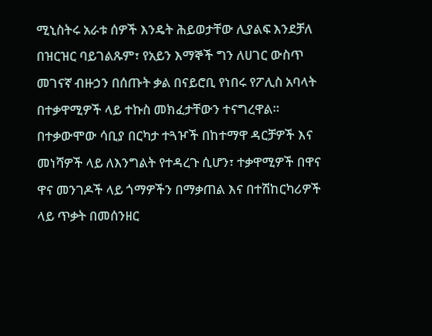ሚኒስትሩ አራቱ ሰዎች እንዴት ሕይወታቸው ሊያልፍ እንደቻለ በዝርዝር ባይገልጹም፣ የአይን እማኞች ግን ለሀገር ውስጥ መገናኛ ብዙኃን በሰጡት ቃል በናይሮቢ የነበሩ የፖሊስ አባላት በተቃዋሚዎች ላይ ተኩስ መክፈታቸውን ተናግረዋል።
በተቃውሞው ሳቢያ በርካታ ተጓዦች በከተማዋ ዳርቻዎች እና መነሻዎች ላይ ለእንግልት የተዳረጉ ሲሆን፣ ተቃዋሚዎች በዋና ዋና መንገዶች ላይ ጎማዎችን በማቃጠል እና በተሽከርካሪዎች ላይ ጥቃት በመሰንዘር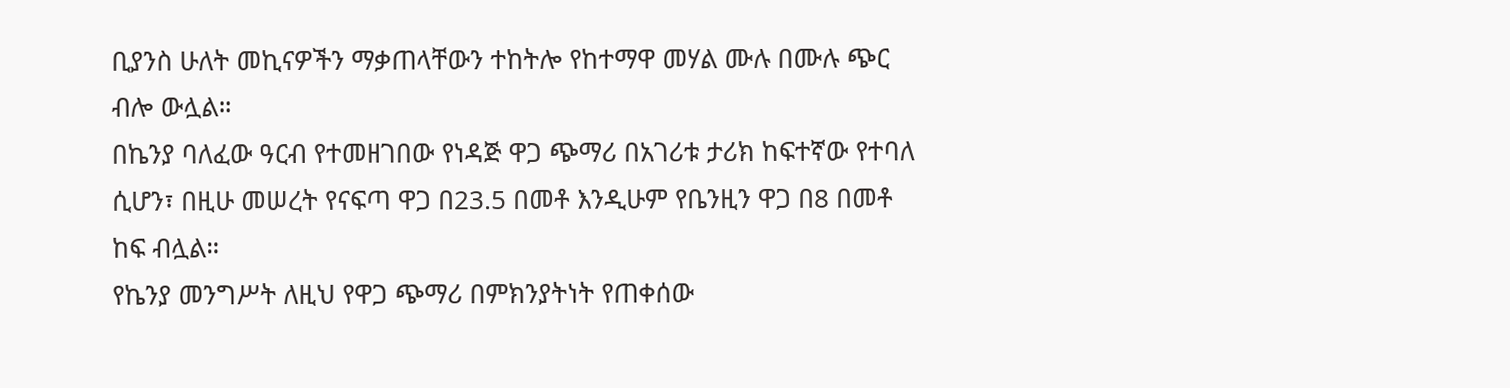ቢያንስ ሁለት መኪናዎችን ማቃጠላቸውን ተከትሎ የከተማዋ መሃል ሙሉ በሙሉ ጭር ብሎ ውሏል።
በኬንያ ባለፈው ዓርብ የተመዘገበው የነዳጅ ዋጋ ጭማሪ በአገሪቱ ታሪክ ከፍተኛው የተባለ ሲሆን፣ በዚሁ መሠረት የናፍጣ ዋጋ በ23.5 በመቶ እንዲሁም የቤንዚን ዋጋ በ8 በመቶ ከፍ ብሏል።
የኬንያ መንግሥት ለዚህ የዋጋ ጭማሪ በምክንያትነት የጠቀሰው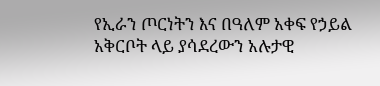የኢራን ጦርነትን እና በዓለም አቀፍ የኃይል አቅርቦት ላይ ያሳደረውን አሉታዊ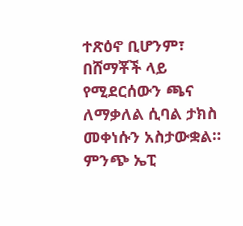ተጽዕኖ ቢሆንም፣ በሸማቾች ላይ የሚደርሰውን ጫና ለማቃለል ሲባል ታክስ መቀነሱን አስታውቋል።
ምንጭ ኤፒ